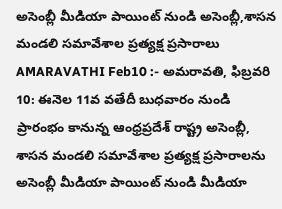అసెంబ్లీ మీడియా పాయింట్ నుండి అసెంబ్లీ,శాసన మండలి సమావేశాల ప్రత్యక్ష ప్రసారాలు
AMARAVATHI Feb10 :- అమరావతి, ఫిబ్రవరి 10: ఈనెల 11వ వతేదీ బుధవారం నుండి ప్రారంభం కానున్న ఆంధ్రప్రదేశ్ రాష్ట్ర అసెంబ్లీ, శాసన మండలి సమావేశాల ప్రత్యక్ష ప్రసారాలను అసెంబ్లీ మీడియా పాయింట్ నుండి మీడియా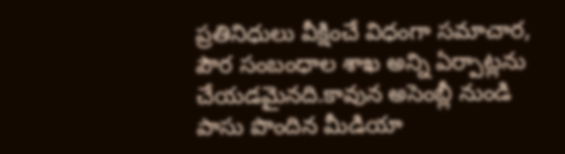ప్రతినిధులు వీక్షించే విధంగా సమాచార, పౌర సంబంధాల శాఖ అన్ని ఏర్పాట్లను చేయడమైనది.కావున అసెంబ్లీ నుండి పాసు పొందిన మీడియా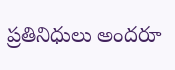ప్రతినిధులు అందరూ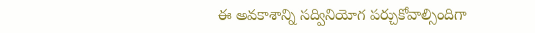ఈ అవకాశాన్ని సద్వినియోగ పర్చుకోవాల్సిందిగా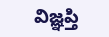విజ్ఞప్తి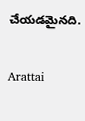చేయడమైనది.

Arattai